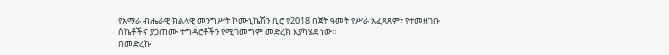የአማራ ብሔራዊ ክልላዊ መንግሥት ኮሙኒኬሽን ቢሮ የ2018 በጀት ዓመት የሥራ አፈጻጸም፣ የተመዘገቡ ስኬቶችና ያጋጠሙ ተግዳሮቶችን የሚገመግም መድረክ እያካሄደ ነው።
በመድረኩ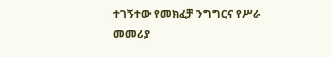ተገኝተው የመክፈቻ ንግግርና የሥራ መመሪያ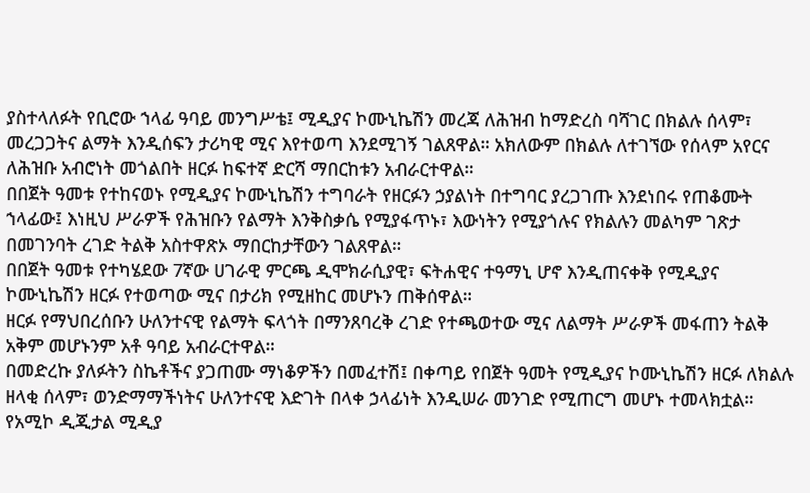ያስተላለፉት የቢሮው ኀላፊ ዓባይ መንግሥቴ፤ ሚዲያና ኮሙኒኬሽን መረጃ ለሕዝብ ከማድረስ ባሻገር በክልሉ ሰላም፣ መረጋጋትና ልማት እንዲሰፍን ታሪካዊ ሚና እየተወጣ እንደሚገኝ ገልጸዋል። አክለውም በክልሉ ለተገኘው የሰላም አየርና ለሕዝቡ አብሮነት መጎልበት ዘርፉ ከፍተኛ ድርሻ ማበርከቱን አብራርተዋል።
በበጀት ዓመቱ የተከናወኑ የሚዲያና ኮሙኒኬሽን ተግባራት የዘርፉን ኃያልነት በተግባር ያረጋገጡ እንደነበሩ የጠቆሙት ኀላፊው፤ እነዚህ ሥራዎች የሕዝቡን የልማት እንቅስቃሴ የሚያፋጥኑ፣ እውነትን የሚያጎሉና የክልሉን መልካም ገጽታ በመገንባት ረገድ ትልቅ አስተዋጽኦ ማበርከታቸውን ገልጸዋል።
በበጀት ዓመቱ የተካሄደው 7ኛው ሀገራዊ ምርጫ ዲሞክራሲያዊ፣ ፍትሐዊና ተዓማኒ ሆኖ እንዲጠናቀቅ የሚዲያና ኮሙኒኬሽን ዘርፉ የተወጣው ሚና በታሪክ የሚዘከር መሆኑን ጠቅሰዋል።
ዘርፉ የማህበረሰቡን ሁለንተናዊ የልማት ፍላጎት በማንጸባረቅ ረገድ የተጫወተው ሚና ለልማት ሥራዎች መፋጠን ትልቅ አቅም መሆኑንም አቶ ዓባይ አብራርተዋል።
በመድረኩ ያለፉትን ስኬቶችና ያጋጠሙ ማነቆዎችን በመፈተሽ፤ በቀጣይ የበጀት ዓመት የሚዲያና ኮሙኒኬሽን ዘርፉ ለክልሉ ዘላቂ ሰላም፣ ወንድማማችነትና ሁለንተናዊ እድገት በላቀ ኃላፊነት እንዲሠራ መንገድ የሚጠርግ መሆኑ ተመላክቷል።
የአሚኮ ዲጂታል ሚዲያ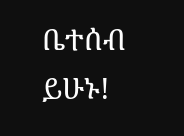ቤተሰብ ይሁኑ!